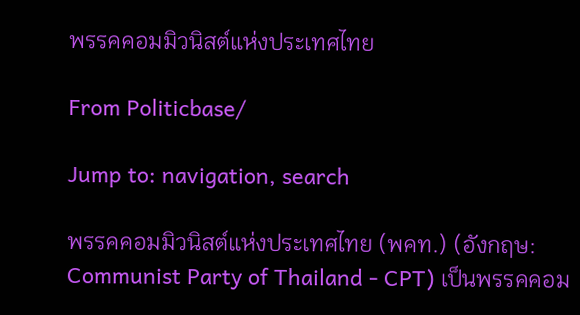พรรคคอมมิวนิสต์แห่งประเทศไทย

From Politicbase/

Jump to: navigation, search

พรรคคอมมิวนิสต์แห่งประเทศไทย (พคท.) (อังกฤษ: Communist Party of Thailand - CPT) เป็นพรรคคอม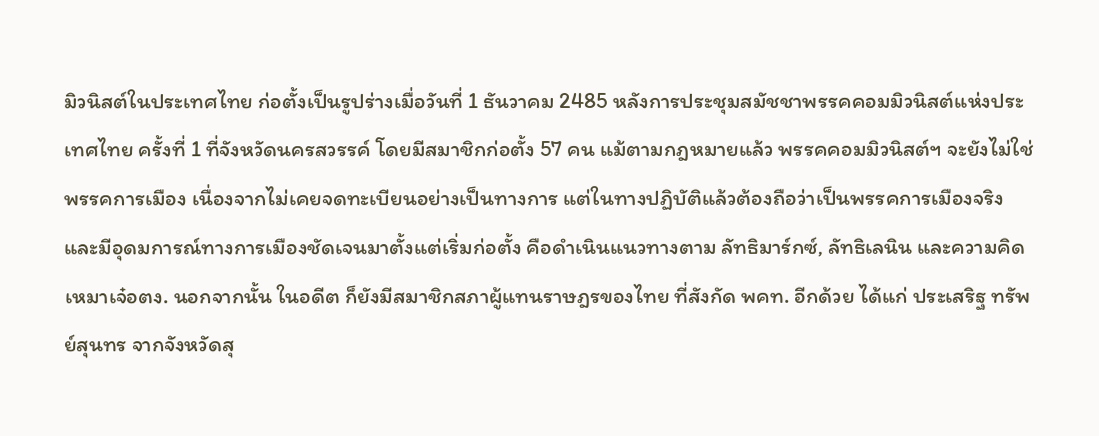มิวนิสต์ในประเทศไทย ก่อตั้งเป็นรูปร่างเมื่อวันที่ 1 ธันวาคม 2485 หลังการประชุมสมัชชาพรรคคอมมิวนิสต์แห่งประเทศไทย ครั้งที่ 1 ที่จังหวัดนครสวรรค์ โดยมีสมาชิกก่อตั้ง 57 คน แม้ตามกฎหมายแล้ว พรรคคอมมิวนิสต์ฯ จะยังไม่ใช่พรรคการเมือง เนื่องจากไม่เคยจดทะเบียนอย่างเป็นทางการ แต่ในทางปฏิบัติแล้วต้องถือว่าเป็นพรรคการเมืองจริง และมีอุดมการณ์ทางการเมืองชัดเจนมาตั้งแต่เริ่มก่อตั้ง คือดำเนินแนวทางตาม ลัทธิมาร์กซ์, ลัทธิเลนิน และความคิดเหมาเจ๋อตง. นอกจากนั้น ในอดีต ก็ยังมีสมาชิกสภาผู้แทนราษฎรของไทย ที่สังกัด พคท. อีกด้วย ได้แก่ ประเสริฐ ทรัพย์สุนทร จากจังหวัดสุ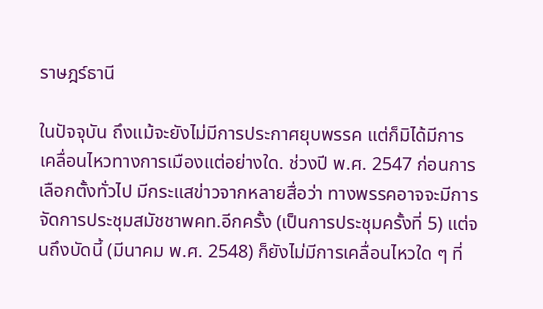ราษฎร์ธานี

ในปัจจุบัน ถึงแม้จะยังไม่มีการประกาศยุบพรรค แต่ก็มิได้มีการเคลื่อนไหวทางการเมืองแต่อย่างใด. ช่วงปี พ.ศ. 2547 ก่อนการเลือกตั้งทั่วไป มีกระแสข่าวจากหลายสื่อว่า ทางพรรคอาจจะมีการจัดการประชุมสมัชชาพคท.อีกครั้ง (เป็นการประชุมครั้งที่ 5) แต่จนถึงบัดนี้ (มีนาคม พ.ศ. 2548) ก็ยังไม่มีการเคลื่อนไหวใด ๆ ที่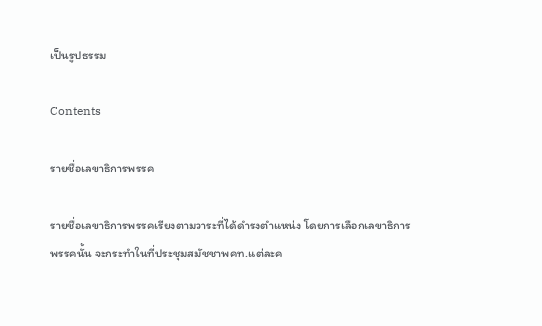เป็นรูปธรรม

Contents

รายชื่อเลขาธิการพรรค

รายชื่อเลขาธิการพรรคเรียงตามวาระที่ได้ดำรงตำแหน่ง โดยการเลือกเลขาธิการพรรคนั้น จะกระทำในที่ประชุมสมัชชาพคท.แต่ละค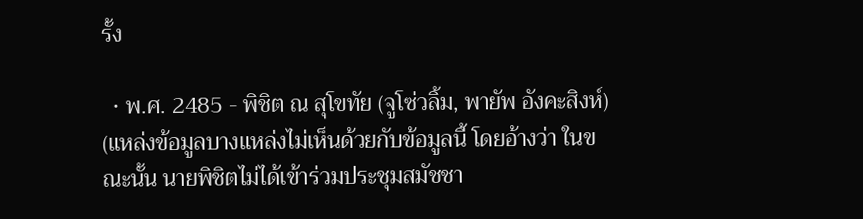รั้ง

  • พ.ศ. 2485 - พิชิต ณ สุโขทัย (จูโซ่วลิ้ม, พายัพ อังคะสิงห์) (แหล่งข้อมูลบางแหล่งไม่เห็นด้วยกับข้อมูลนี้ โดยอ้างว่า ในขณะนั้น นายพิชิตไม่ได้เข้าร่วมประชุมสมัชชา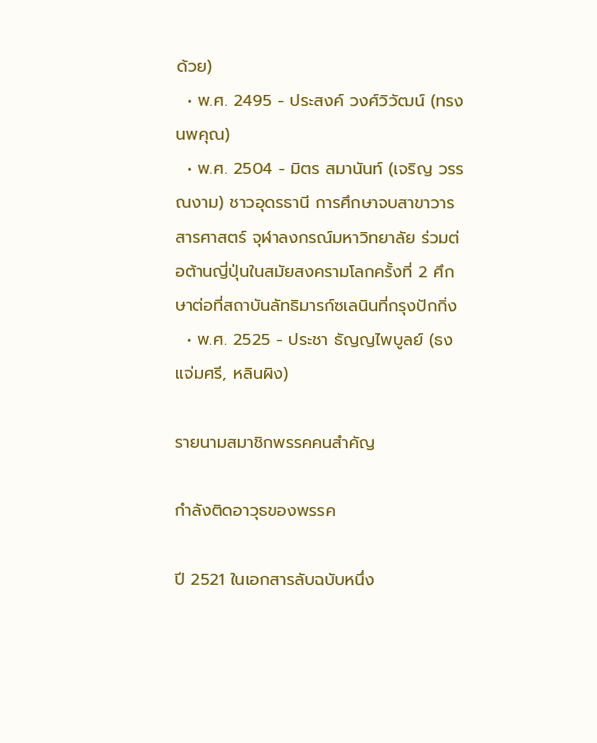ด้วย)
  • พ.ศ. 2495 - ประสงค์ วงศ์วิวัฒน์ (ทรง นพคุณ)
  • พ.ศ. 2504 - มิตร สมานันท์ (เจริญ วรรณงาม) ชาวอุดรธานี การศึกษาจบสาขาวารสารศาสตร์ จุฬาลงกรณ์มหาวิทยาลัย ร่วมต่อต้านญี่ปุ่นในสมัยสงครามโลกครั้งที่ 2 ศึกษาต่อที่สถาบันลัทธิมารก์ซเลนินที่กรุงปักกิ่ง
  • พ.ศ. 2525 - ประชา ธัญญไพบูลย์ (ธง แจ่มศรี, หลินผิง)

รายนามสมาชิกพรรคคนสำคัญ

กำลังติดอาวุธของพรรค

ปี 2521 ในเอกสารลับฉบับหนึ่ง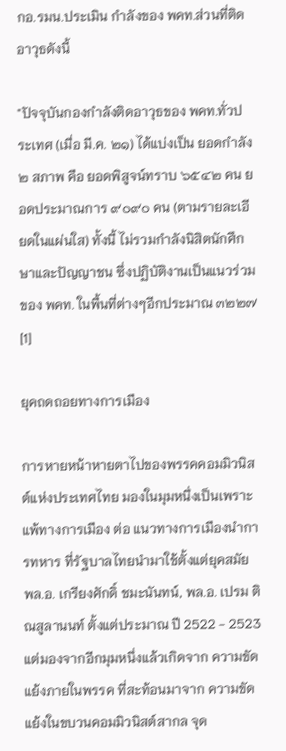กอ.รมน.ประเมิน กำลังของ พคท.ส่วนที่ติดอาวุธดังนี้

"ปัจจุบันกองกำลังติดอาวุธของ พคท.ทั่วประเทศ (เมื่อ มี.ค. ๒๑) ได้แบ่งเป็น ยอดกำลัง ๒ สภาพ คือ ยอดพิสูจน์ทราบ ๖๕๔๒ คน ยอดประมาณการ ๙๐๙๐ คน (ตามรายละเอียดในแผ่นใส) ทั้งนี้ ไม่รวมกำลังนิสิตนักศึกษาและปัญญาชน ซึ่งปฏิบัติงานเป็นแนวร่วมของ พคท. ในพื้นที่ต่างๆอีกประมาณ ๓๒๒๗[1]

ยุคถดถอยทางการเมือง

การหายหน้าหายตาไปของพรรคคอมมิวนิสต์แห่งประเทศไทย มองในมุมหนึ่งเป็นเพราะ แพ้ทางการเมือง ต่อ แนวทางการเมืองนำการทหาร ที่รัฐบาลไทยนำมาใช้ตั้งแต่ยุคสมัย พล.อ. เกรียงศักดิ์ ชมะนันทน์, พล.อ. เปรม ติณสูลานนท์ ตั้งแต่ประมาณ ปี 2522 - 2523 แต่มองจากอีกมุมหนึ่งแล้วเกิดจาก ความขัดแย้งภายในพรรค ที่สะท้อนมาจาก ความขัดแย้งในขบวนคอมมิวนิสต์สากล จุด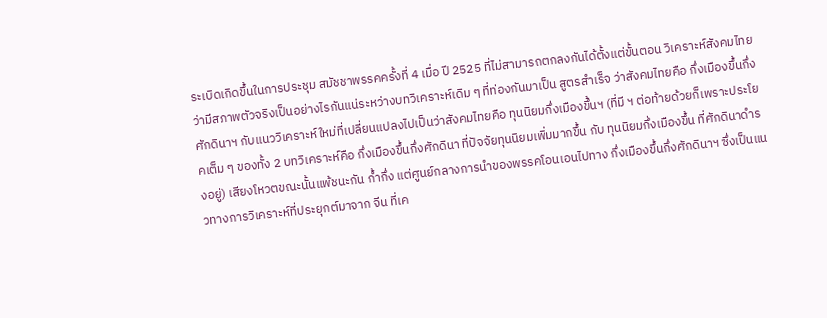ระเบิดเกิดขึ้นในการประชุม สมัชชาพรรคครั้งที่ 4 เมื่อ ปี 2525 ที่ไม่สามารถตกลงกันได้ตั้งแต่ขั้นตอน วิเคราะห์สังคมไทย ว่ามีสภาพตัวจริงเป็นอย่างไรกันแน่ระหว่างบทวิเคราะห์เดิม ๆ ที่ท่องกันมาเป็น สูตรสำเร็จ ว่าสังคมไทยคือ กึ่งเมืองขึ้นกึ่งศักดินาฯ กับแนววิเคราะห์ใหม่ที่เปลี่ยนแปลงไปเป็นว่าสังคมไทยคือ ทุนนิยมกึ่งเมืองขึ้นฯ (ที่มี ฯ ต่อท้ายด้วยก็เพราะประโยคเต็ม ๆ ของทั้ง 2 บทวิเคราะห์คือ กึ่งเมืองขึ้นกึ่งศักดินา ที่ปัจจัยทุนนิยมเพิ่มมากขึ้น กับ ทุนนิยมกึ่งเมืองขึ้น ที่ศักดินาดำรงอยู่) เสียงโหวตขณะนั้นแพ้ชนะกัน ก้ำกึ่ง แต่ศูนย์กลางการนำของพรรคโอนเอนไปทาง กึ่งเมืองขึ้นกึ่งศักดินาฯ ซึ่งเป็นแนวทางการวิเคราะห์ที่ประยุกต์มาจาก จีน ที่เค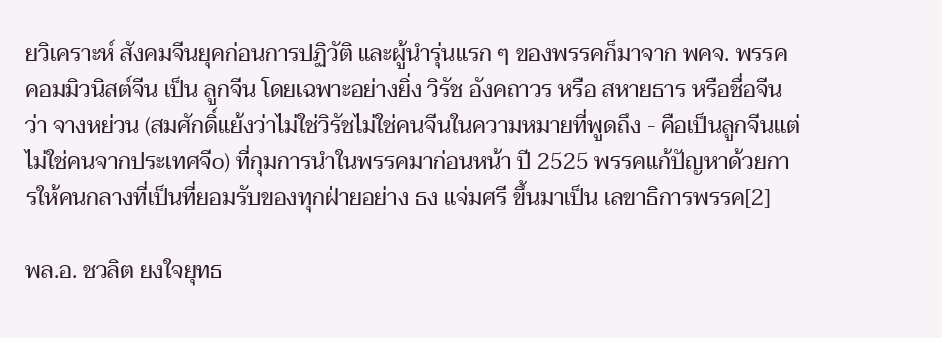ยวิเคราะห์ สังคมจีนยุคก่อนการปฏิวัติ และผู้นำรุ่นแรก ๆ ของพรรคก็มาจาก พคจ. พรรคคอมมิวนิสต์จีน เป็น ลูกจีน โดยเฉพาะอย่างยิ่ง วิรัช อังคถาวร หรือ สหายธาร หรือชื่อจีนว่า จางหย่วน (สมศักดิ์แย้งว่าไม่ใช่วิรัชไม่ใช่คนจีนในความหมายที่พูดถึง - คือเป็นลูกจีนแต่ไม่ใช่คนจากประเทศจีo) ที่กุมการนำในพรรคมาก่อนหน้า ปี 2525 พรรคแก้ปัญหาด้วยการให้คนกลางที่เป็นที่ยอมรับของทุกฝ่ายอย่าง ธง แจ่มศรี ขึ้นมาเป็น เลขาธิการพรรค[2]

พล.อ. ชวลิต ยงใจยุทธ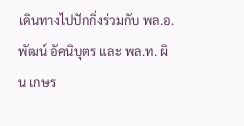เดินทางไปปักกิ่งร่วมกับ พล.อ. พัฒน์ อัคนิบุตร และ พล.ท. ผิน เกษร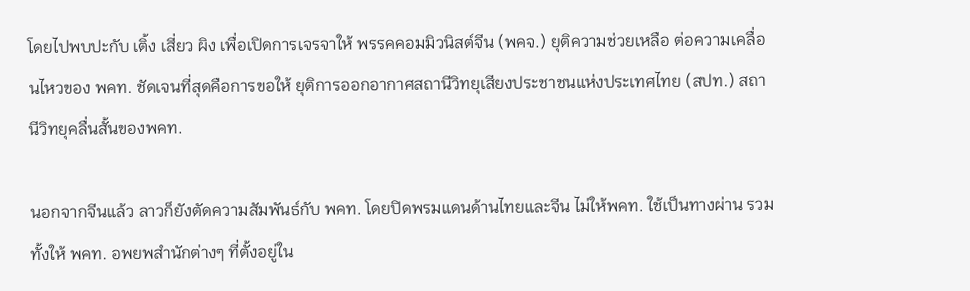โดยไปพบปะกับ เติ้ง เสี่ยว ผิง เพื่อเปิดการเจรจาให้ พรรคคอมมิวนิสต์จีน (พคจ.) ยุติความช่วยเหลือ ต่อความเคลื่อนไหวของ พคท. ชัดเจนที่สุดคือการขอให้ ยุติการออกอากาศสถานีวิทยุเสียงประชาชนแห่งประเทศไทย (สปท.) สถานีวิทยุคลื่นสั้นของพคท.

นอกจากจีนแล้ว ลาวก็ยังตัดความสัมพันธ์กับ พคท. โดยปิดพรมแดนด้านไทยและจีน ไม่ให้พคท. ใช้เป็นทางผ่าน รวมทั้งให้ พคท. อพยพสำนักต่างๆ ที่ตั้งอยู่ใน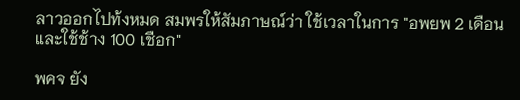ลาวออกไปท้งหมด สมพรให้สัมภาษณ์ว่า ใช้เวลาในการ "อพยพ 2 เดือน และใช้ช้าง 100 เชือก"

พคจ ยัง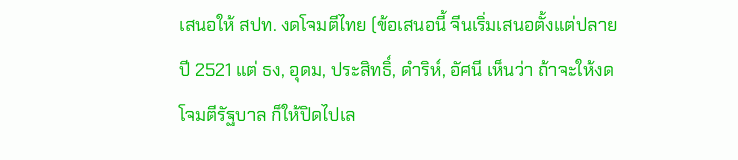เสนอให้ สปท. งดโจมตีไทย (ข้อเสนอนี้ จีนเริ่มเสนอตั้งแต่ปลายปี 2521 แต่ ธง, อุดม, ประสิทธิ์, ดำริห์, อัศนี เห็นว่า ถ้าจะให้งดโจมตีรัฐบาล ก็ให้ปิดไปเล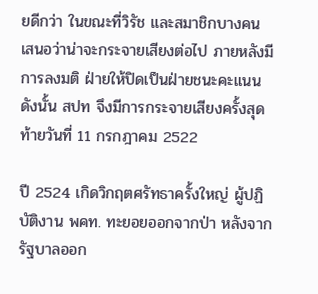ยดีกว่า ในขณะที่วิรัช และสมาชิกบางคน เสนอว่าน่าจะกระจายเสียงต่อไป ภายหลังมีการลงมติ ฝ่ายให้ปิดเป็นฝ่ายชนะคะแนน ดังนั้น สปท จึงมีการกระจายเสียงครั้งสุดท้ายวันที่ 11 กรกฎาคม 2522

ปี 2524 เกิดวิกฤตศรัทธาครั้งใหญ่ ผู้ปฏิบัติงาน พคท. ทะยอยออกจากป่า หลังจากรัฐบาลออก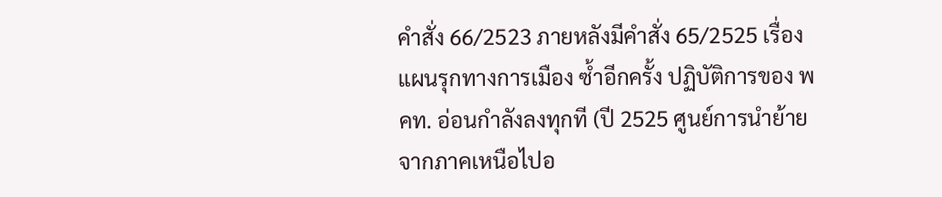คำสั่ง 66/2523 ภายหลังมีคำสั่ง 65/2525 เรื่อง แผนรุกทางการเมือง ซ้ำอีกครั้ง ปฏิบัติการของ พคท. อ่อนกำลังลงทุกที (ปี 2525 ศูนย์การนำย้ายจากภาคเหนือไปอ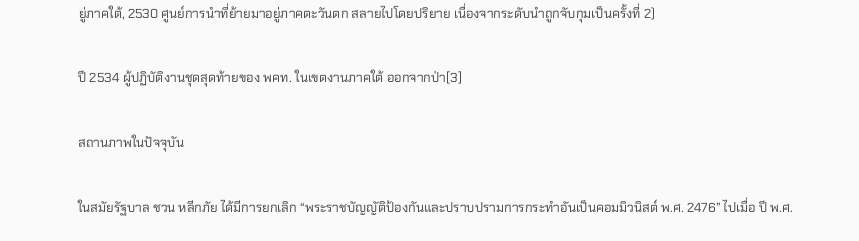ยู่ภาคใต้, 2530 ศูนย์การนำที่ย้ายมาอยู่ภาคตะวันตก สลายไปโดยปริยาย เนื่องจากระดับนำถูกจับกุมเป็นครั้งที่ 2)

ปี 2534 ผู้ปฏิบัติงานชุดสุดท้ายของ พคท. ในเขตงานภาคใต้ ออกจากป่า[3]

สถานภาพในปัจจุบัน

ในสมัยรัฐบาล ชวน หลีกภัย ได้มีการยกเลิก “พระราชบัญญัติป้องกันและปราบปรามการกระทำอันเป็นคอมมิวนิสต์ พ.ศ. 2476” ไปเมื่อ ปี พ.ศ.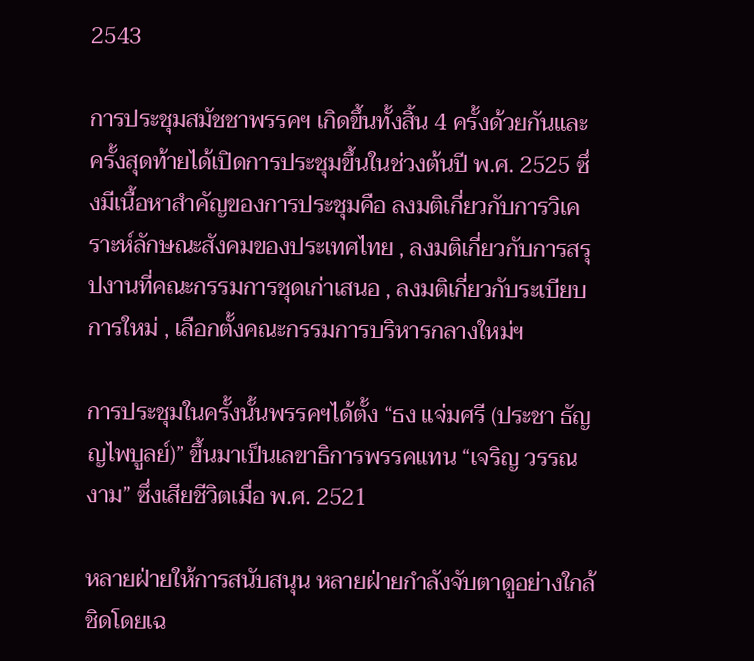2543

การประชุมสมัชชาพรรคฯ เกิดขึ้นทั้งสิ้น 4 ครั้งด้วยกันและครั้งสุดท้ายได้เปิดการประชุมขึ้นในช่วงต้นปี พ.ศ. 2525 ซึ่งมีเนื้อหาสำคัญของการประชุมคือ ลงมติเกี่ยวกับการวิเคราะห์ลักษณะสังคมของประเทศไทย , ลงมติเกี่ยวกับการสรุปงานที่คณะกรรมการชุดเก่าเสนอ , ลงมติเกี่ยวกับระเบียบการใหม่ , เลือกตั้งคณะกรรมการบริหารกลางใหม่ฯ

การประชุมในครั้งนั้นพรรคฯได้ตั้ง “ธง แจ่มศรี (ประชา ธัญญไพบูลย์)” ขึ้นมาเป็นเลขาธิการพรรคแทน “เจริญ วรรณงาม” ซึ่งเสียชีวิตเมื่อ พ.ศ. 2521

หลายฝ่ายให้การสนับสนุน หลายฝ่ายกำลังจับตาดูอย่างใกล้ชิดโดยเฉ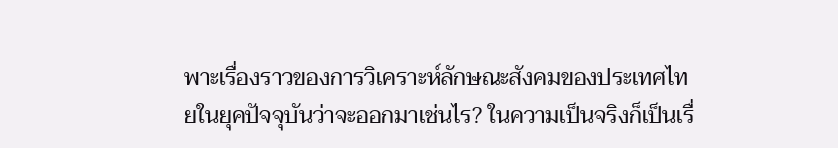พาะเรื่องราวของการวิเคราะห์ลักษณะสังคมของประเทศไทยในยุคปัจจุบันว่าจะออกมาเช่นไร? ในความเป็นจริงก็เป็นเรื่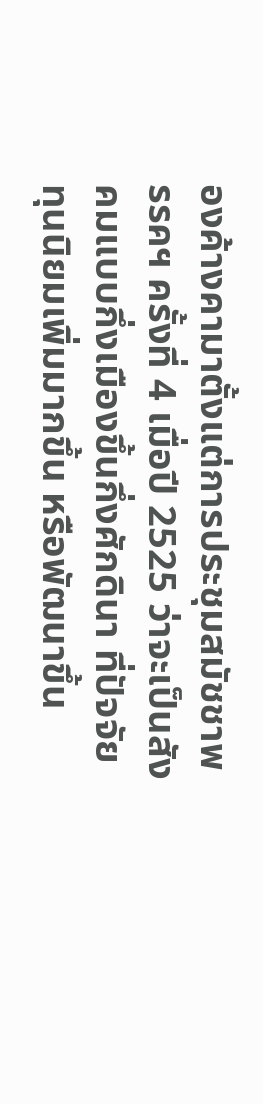องค้างคามาตั้งแต่การประชุมสมัชชาพรรคฯ ครั้งที่ 4 เมื่อปี 2525 ว่าจะเป็นสังคมแบบกึ่งเมืองขึ้นกึ่งศักดินา ที่ปัจจัยทุนนิยมเพิ่มมากขึ้น หรือพัฒนาขึ้น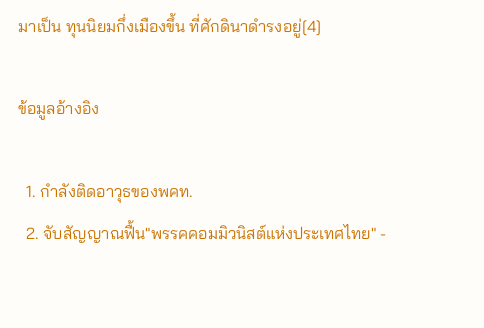มาเป็น ทุนนิยมกึ่งเมืองขึ้น ที่ศักดินาดำรงอยู่[4]

ข้อมูลอ้างอิง

  1. กำลังติดอาวุธของพคท.
  2. จับสัญญาณฟื้น"พรรคคอมมิวนิสต์แห่งประเทศไทย" -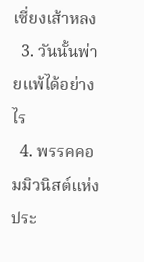เซี่ยงเส้าหลง
  3. วันนั้นพ่ายแพ้ได้อย่างไร
  4. พรรคคอมมิวนิสต์แห่งประ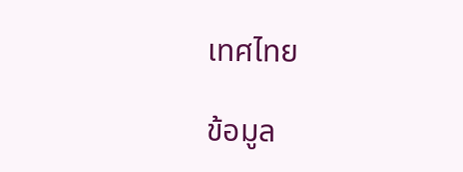เทศไทย

ข้อมูล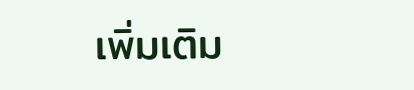เพิ่มเติม